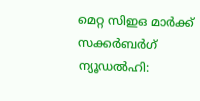മെറ്റ സിഇഒ മാർക്ക് സക്കർബർഗ്
ന്യൂഡൽഹി: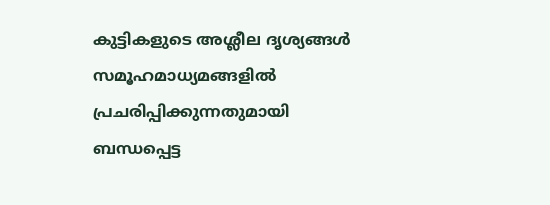കുട്ടികളുടെ അശ്ലീല ദൃശ്യങ്ങൾ സമൂഹമാധ്യമങ്ങളിൽ പ്രചരിപ്പിക്കുന്നതുമായി ബന്ധപ്പെട്ട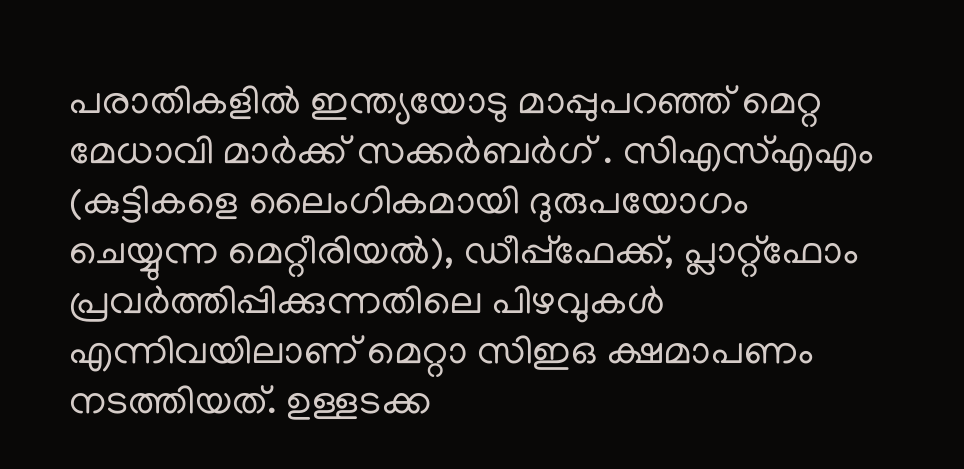പരാതികളിൽ ഇന്ത്യയോടു മാപ്പുപറഞ്ഞ് മെറ്റ മേധാവി മാർക്ക് സക്കർബർഗ് . സിഎസ്എഎം (കുട്ടികളെ ലൈംഗികമായി ദുരുപയോഗം ചെയ്യുന്ന മെറ്റീരിയൽ), ഡീപ്പ്ഫേക്ക്, പ്ലാറ്റ്ഫോം പ്രവർത്തിപ്പിക്കുന്നതിലെ പിഴവുകൾ എന്നിവയിലാണ് മെറ്റാ സിഇഒ ക്ഷമാപണം നടത്തിയത്. ഉള്ളടക്ക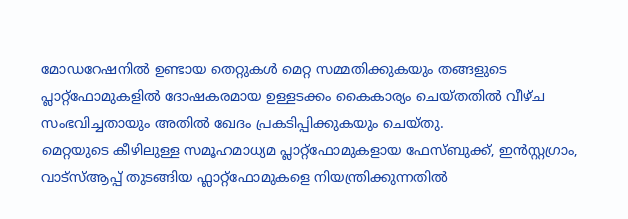മോഡറേഷനിൽ ഉണ്ടായ തെറ്റുകൾ മെറ്റ സമ്മതിക്കുകയും തങ്ങളുടെ പ്ലാറ്റ്ഫോമുകളിൽ ദോഷകരമായ ഉള്ളടക്കം കൈകാര്യം ചെയ്തതിൽ വീഴ്ച സംഭവിച്ചതായും അതിൽ ഖേദം പ്രകടിപ്പിക്കുകയും ചെയ്തു.
മെറ്റയുടെ കീഴിലുള്ള സമൂഹമാധ്യമ പ്ലാറ്റ്ഫോമുകളായ ഫേസ്ബുക്ക്, ഇൻസ്റ്റഗ്രാം, വാട്സ്ആപ്പ് തുടങ്ങിയ ഫ്ലാറ്റ്ഫോമുകളെ നിയന്ത്രിക്കുന്നതിൽ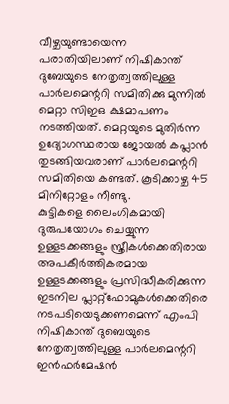വീഴ്ചയുണ്ടായെന്ന പരാതിയിലാണ് നിഷികാന്ത് ദുബേയുടെ നേതൃത്വത്തിലുള്ള പാർലമെന്ററി സമിതിക്കു മുന്നിൽ മെറ്റാ സിഇഒ ക്ഷമാപണം നടത്തിയത്. മെറ്റയുടെ മുതിർന്ന ഉദ്യോഗസ്ഥരായ ജോയൽ കപ്ലാൻ തുടങ്ങിയവരാണ് പാർലമെന്ററി സമിതിയെ കണ്ടത്. കൂടിക്കാഴ്ച 45 മിനിറ്റോളം നീണ്ടു.
കുട്ടികളെ ലൈംഗികമായി ദുരുപയോഗം ചെയ്യുന്ന ഉള്ളടക്കങ്ങളും സ്ത്രീകൾക്കെതിരായ അപകീർത്തികരമായ ഉള്ളടക്കങ്ങളും പ്രസിദ്ധീകരിക്കുന്ന ഇടനില പ്ലാറ്റ്ഫോമുകൾക്കെതിരെ നടപടിയെടുക്കണമെന്ന് എംപി നിഷികാന്ത് ദുബെയുടെ നേതൃത്വത്തിലുള്ള പാർലമെന്ററി ഇൻഫർമേഷൻ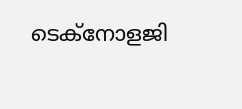ടെക്നോളജി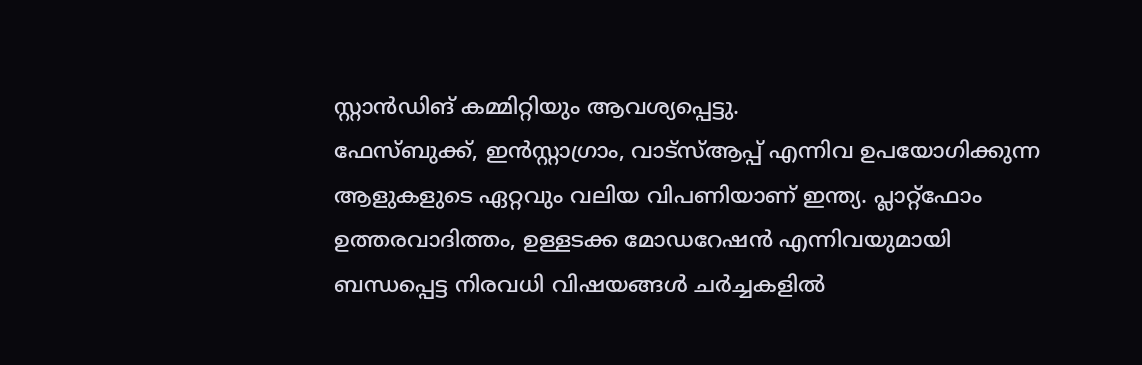സ്റ്റാൻഡിങ് കമ്മിറ്റിയും ആവശ്യപ്പെട്ടു.
ഫേസ്ബുക്ക്, ഇൻസ്റ്റാഗ്രാം, വാട്സ്ആപ്പ് എന്നിവ ഉപയോഗിക്കുന്ന ആളുകളുടെ ഏറ്റവും വലിയ വിപണിയാണ് ഇന്ത്യ. പ്ലാറ്റ്ഫോം ഉത്തരവാദിത്തം, ഉള്ളടക്ക മോഡറേഷൻ എന്നിവയുമായി ബന്ധപ്പെട്ട നിരവധി വിഷയങ്ങൾ ചർച്ചകളിൽ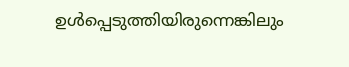ഉൾപ്പെടുത്തിയിരുന്നെങ്കിലും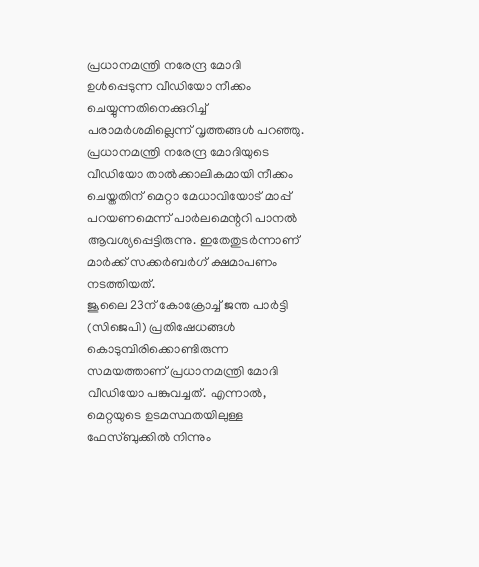പ്രധാനമന്ത്രി നരേന്ദ്ര മോദി ഉൾപ്പെടുന്ന വീഡിയോ നീക്കം ചെയ്യുന്നതിനെക്കുറിച്ച് പരാമർശമില്ലെന്ന് വൃത്തങ്ങൾ പറഞ്ഞു. പ്രധാനമന്ത്രി നരേന്ദ്ര മോദിയുടെ വീഡിയോ താൽക്കാലികമായി നീക്കം ചെയ്തതിന് മെറ്റാ മേധാവിയോട് മാപ്പ് പറയണമെന്ന് പാർലമെന്ററി പാനൽ ആവശ്യപ്പെട്ടിരുന്നു. ഇതേതുടർന്നാണ് മാർക്ക് സക്കർബർഗ് ക്ഷമാപണം നടത്തിയത്.
ജൂലൈ 23ന് കോക്രോച്ച് ജന്ത പാർട്ടി (സിജെപി) പ്രതിഷേധങ്ങൾ കൊടുമ്പിരിക്കൊണ്ടിരുന്ന സമയത്താണ് പ്രധാനമന്ത്രി മോദി വീഡിയോ പങ്കുവച്ചത്. എന്നാൽ, മെറ്റയുടെ ഉടമസ്ഥതയിലുള്ള ഫേസ്ബുക്കിൽ നിന്നും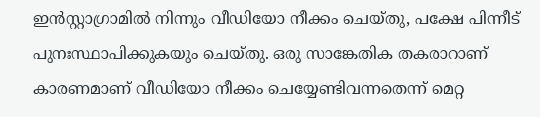ഇൻസ്റ്റാഗ്രാമിൽ നിന്നും വീഡിയോ നീക്കം ചെയ്തു, പക്ഷേ പിന്നീട് പുനഃസ്ഥാപിക്കുകയും ചെയ്തു. ഒരു സാങ്കേതിക തകരാറാണ് കാരണമാണ് വീഡിയോ നീക്കം ചെയ്യേണ്ടിവന്നതെന്ന് മെറ്റ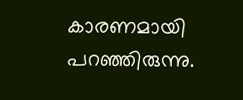കാരണമായി പറഞ്ഞിരുന്നു.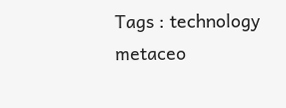Tags : technology metaceo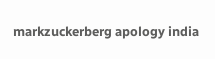markzuckerberg apology india